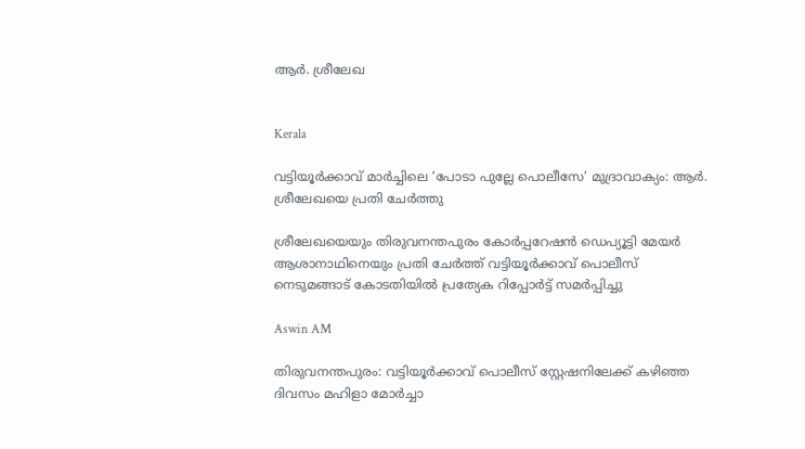ആർ. ശ്രീലേഖ


Kerala

വട്ടിയൂർക്കാവ് മാർച്ചിലെ ‘പോടാ പുല്ലേ പൊലീസേ’ മുദ്രാവാക്യം: ആർ. ശ്രീലേഖയെ പ്രതി ചേർത്തു

ശ്രീലേഖയെയും തിരുവനന്തപുരം കോർപ്പറേഷൻ ഡെപ‍്യൂട്ടി മേയർ ആശാനാഥിനെയും പ്രതി ചേർത്ത് വട്ടിയൂർക്കാവ് പൊലീസ് നെടുമങ്ങാട് കോടതിയിൽ പ്രത‍്യേക റിപ്പോർട്ട് സമർപ്പിച്ചു

Aswin AM

തിരുവനന്തപുരം: വട്ടിയൂർക്കാവ് പൊലീസ് സ്റ്റേഷനിലേക്ക് കഴിഞ്ഞ ദിവസം മഹിളാ മോർ‌ച്ചാ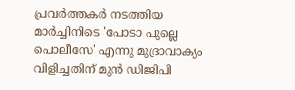പ്രവർത്തകർ നടത്തിയ മാർച്ചിനിടെ 'പോടാ പുല്ലെ പൊലീസേ' എന്നു മുദ്രാവാക‍്യം വിളിച്ചതിന് മുൻ ഡിജിപി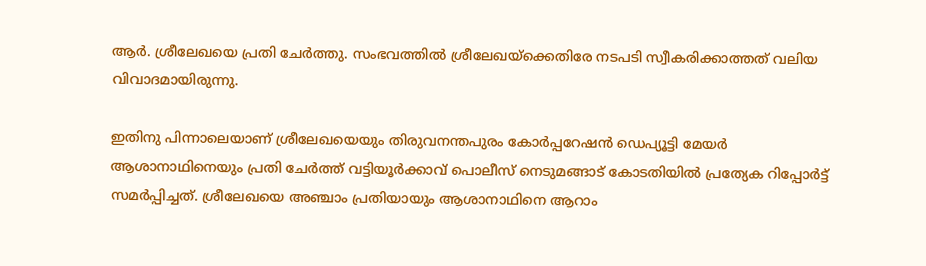ആർ. ശ്രീലേഖയെ പ്രതി ചേർത്തു. സംഭവത്തിൽ ശ്രീലേഖയ്ക്കെതിരേ നടപടി സ്വീകരിക്കാത്തത് വലിയ വിവാദമായിരുന്നു.

ഇതിനു പിന്നാലെയാണ് ശ്രീലേഖയെയും തിരുവനന്തപുരം കോർപ്പറേഷൻ ഡെപ‍്യൂട്ടി മേയർ ആശാനാഥിനെയും പ്രതി ചേർത്ത് വട്ടിയൂർക്കാവ് പൊലീസ് നെടുമങ്ങാട് കോടതിയിൽ പ്രത‍്യേക റിപ്പോർട്ട് സമർപ്പിച്ചത്. ശ്രീലേഖയെ അഞ്ചാം പ്രതിയായും ആശാനാഥിനെ ആറാം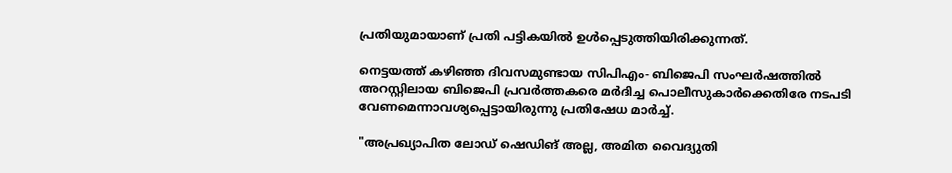പ്രതിയുമായാണ് പ്രതി പട്ടികയിൽ ഉൾപ്പെടുത്തിയിരിക്കുന്നത്.

നെട്ടയത്ത് കഴിഞ്ഞ ദിവസമുണ്ടായ സിപിഎം- ബിജെപി സംഘർഷത്തിൽ അറസ്റ്റിലായ ബിജെപി പ്രവർത്തകരെ മർദിച്ച പൊലീസുകാർക്കെതിരേ നടപടി വേണമെന്നാവശ‍്യപ്പെട്ടായിരുന്നു പ്രതിഷേധ മാർച്ച്.

"അപ്രഖ്യാപിത ലോഡ് ഷെഡിങ് അല്ല, അമിത വൈദ്യുതി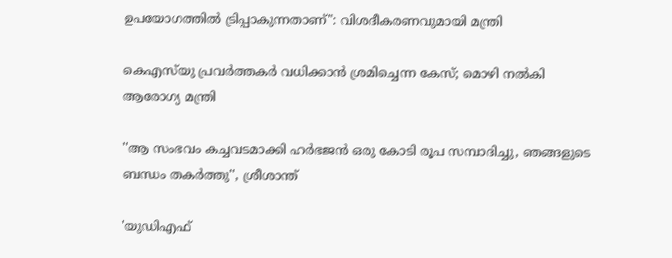ഉപയോഗത്തിൽ ട്രിപ്പാകുന്നതാണ്": വിശദീകരണവുമായി മന്ത്രി

കെഎസ്‌യു പ്രവർ‌ത്തകർ വധിക്കാൻ ശ്രമിച്ചെന്ന കേസ്; മൊഴി നൽകി ആരോഗ‍്യ മന്ത്രി

''ആ സംഭവം കച്ചവടമാക്കി ഹർഭജൻ ഒരു കോടി രൂപ സമ്പാദിച്ചു, ഞങ്ങളുടെ ബന്ധം തകർത്തു'', ശ്രീശാന്ത്

'യുഡിഎഫ്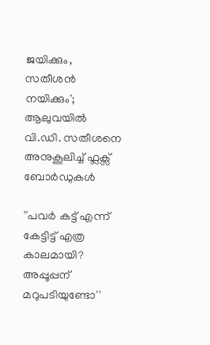ജയിക്കും, സതീശൻ നയിക്കും'; ആലുവയിൽ വി.ഡി. സതീശനെ അനുകൂലിച്ച് ഫ്ലക്സ് ബോർഡുകൾ

''പവർ കട്ട് എന്ന് കേട്ടിട്ട് എത്ര കാലമായി? അപ്പൂപ്പന് മറുപടിയുണ്ടോ''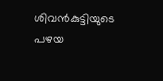ശിവൻകുട്ടിയുടെ പഴയ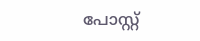പോസ്റ്റ്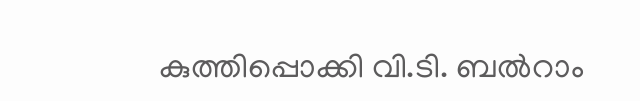കുത്തിപ്പൊക്കി വി.ടി. ബൽറാം